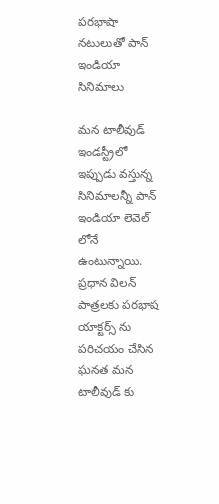పరభాషా నటులుతో పాన్ ఇండియా సినిమాలు

మన టాలీవుడ్ ఇండస్ట్రీలో ఇప్పుడు వస్తున్న సినిమాలన్నీ పాన్ ఇండియా లెవెల్ లోనే ఉంటున్నాయి. ప్రధాన విలన్ పాత్రలకు పరభాష యాక్టర్స్ ను పరిచయం చేసిన ఘనత మన టాలీవుడ్ కు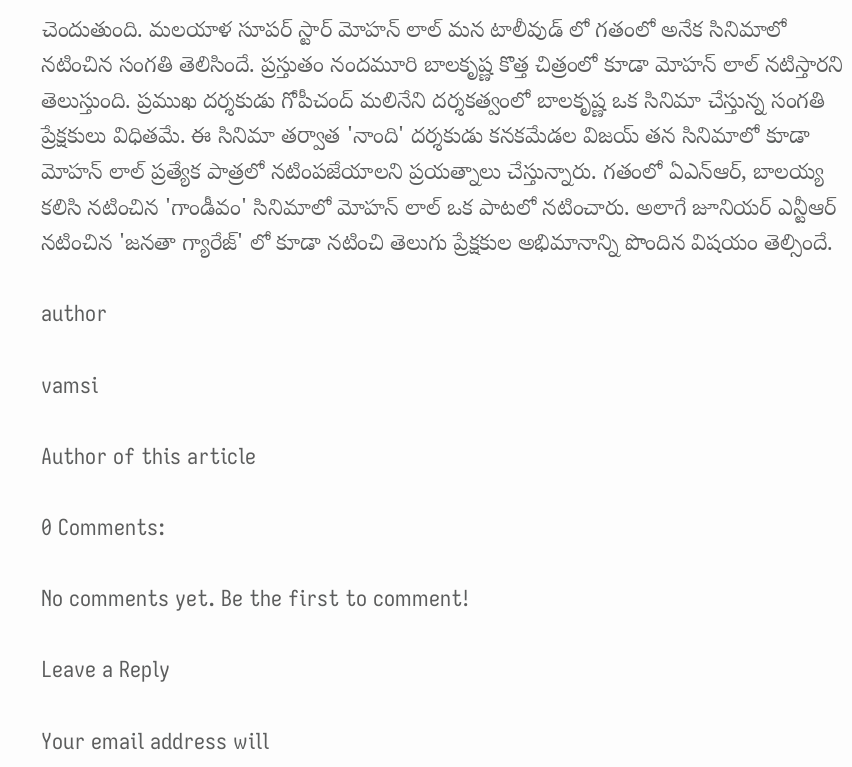చెందుతుంది. మలయాళ సూపర్ స్టార్ మోహన్ లాల్ మన టాలీవుడ్ లో గతంలో అనేక సినిమాలో నటించిన సంగతి తెలిసిందే. ప్రస్తుతం నందమూరి బాలకృష్ణ కొత్త చిత్రంలో కూడా మోహన్ లాల్ నటిస్తారని తెలుస్తుంది. ప్రముఖ దర్శకుడు గోపీచంద్ మలినేని దర్శకత్వంలో బాలకృష్ణ ఒక సినిమా చేస్తున్న సంగతి ప్రేక్షకులు విధితమే. ఈ సినిమా తర్వాత 'నాంది' దర్శకుడు కనకమేడల విజయ్ తన సినిమాలో కూడా మోహన్ లాల్ ప్రత్యేక పాత్రలో నటింపజేయాలని ప్రయత్నాలు చేస్తున్నారు. గతంలో ఏఎన్ఆర్, బాలయ్య కలిసి నటించిన 'గాండీవం' సినిమాలో మోహన్ లాల్ ఒక పాటలో నటించారు. అలాగే జూనియర్ ఎన్టీఆర్ నటించిన 'జనతా గ్యారేజ్' లో కూడా నటించి తెలుగు ప్రేక్షకుల అభిమానాన్ని పొందిన విషయం తెల్సిందే.

author

vamsi

Author of this article

0 Comments:

No comments yet. Be the first to comment!

Leave a Reply

Your email address will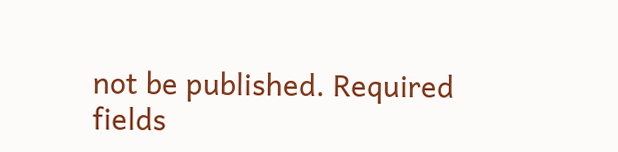not be published. Required fields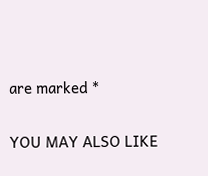are marked *

YOU MAY ALSO LIKE